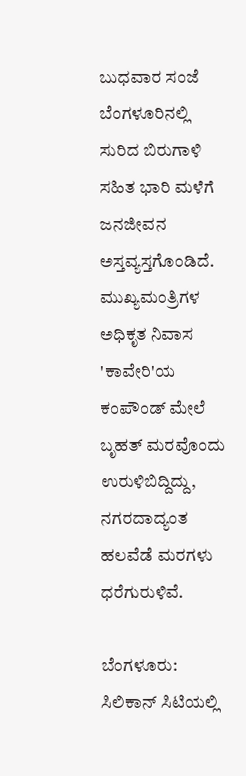ಬುಧವಾರ ಸಂಜೆ ಬೆಂಗಳೂರಿನಲ್ಲಿ ಸುರಿದ ಬಿರುಗಾಳಿ ಸಹಿತ ಭಾರಿ ಮಳೆಗೆ ಜನಜೀವನ ಅಸ್ತವ್ಯಸ್ತಗೊಂಡಿದೆ. ಮುಖ್ಯಮಂತ್ರಿಗಳ ಅಧಿಕೃತ ನಿವಾಸ 'ಕಾವೇರಿ'ಯ ಕಂಪೌಂಡ್ ಮೇಲೆ ಬೃಹತ್ ಮರವೊಂದು ಉರುಳಿಬಿದ್ದಿದ್ದು, ನಗರದಾದ್ಯಂತ ಹಲವೆಡೆ ಮರಗಳು ಧರೆಗುರುಳಿವೆ.

ಬೆಂಗಳೂರು: ಸಿಲಿಕಾನ್ ಸಿಟಿಯಲ್ಲಿ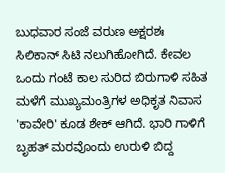ಬುಧವಾರ ಸಂಜೆ ವರುಣ ಅಕ್ಷರಶಃ ಸಿಲಿಕಾನ್ ಸಿಟಿ ನಲುಗಿಹೋಗಿದೆ. ಕೇವಲ ಒಂದು ಗಂಟೆ ಕಾಲ ಸುರಿದ ಬಿರುಗಾಳಿ ಸಹಿತ ಮಳೆಗೆ ಮುಖ್ಯಮಂತ್ರಿಗಳ ಅಧಿಕೃತ ನಿವಾಸ 'ಕಾವೇರಿ' ಕೂಡ ಶೇಕ್‌ ಆಗಿದೆ. ಭಾರಿ ಗಾಳಿಗೆ ಬೃಹತ್ ಮರವೊಂದು ಉರುಳಿ ಬಿದ್ದ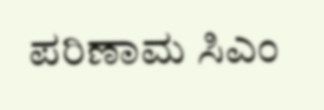ಪರಿಣಾಮ ಸಿಎಂ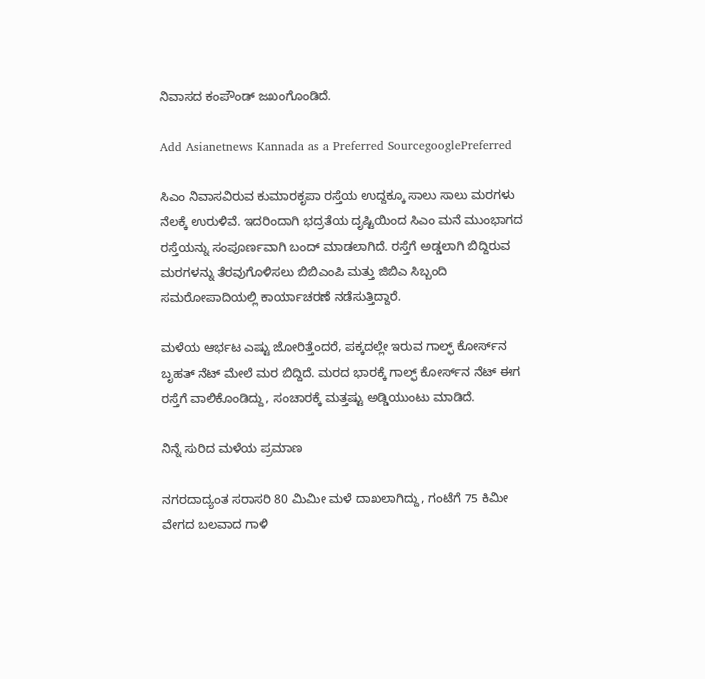ನಿವಾಸದ ಕಂಪೌಂಡ್ ಜಖಂಗೊಂಡಿದೆ.

Add Asianetnews Kannada as a Preferred SourcegooglePreferred

ಸಿಎಂ ನಿವಾಸವಿರುವ ಕುಮಾರಕೃಪಾ ರಸ್ತೆಯ ಉದ್ದಕ್ಕೂ ಸಾಲು ಸಾಲು ಮರಗಳು ನೆಲಕ್ಕೆ ಉರುಳಿವೆ. ಇದರಿಂದಾಗಿ ಭದ್ರತೆಯ ದೃಷ್ಟಿಯಿಂದ ಸಿಎಂ ಮನೆ ಮುಂಭಾಗದ ರಸ್ತೆಯನ್ನು ಸಂಪೂರ್ಣವಾಗಿ ಬಂದ್ ಮಾಡಲಾಗಿದೆ. ರಸ್ತೆಗೆ ಅಡ್ಡಲಾಗಿ ಬಿದ್ದಿರುವ ಮರಗಳನ್ನು ತೆರವುಗೊಳಿಸಲು ಬಿಬಿಎಂಪಿ ಮತ್ತು ಜಿಬಿಎ ಸಿಬ್ಬಂದಿ ಸಮರೋಪಾದಿಯಲ್ಲಿ ಕಾರ್ಯಾಚರಣೆ ನಡೆಸುತ್ತಿದ್ದಾರೆ.

ಮಳೆಯ ಆರ್ಭಟ ಎಷ್ಟು ಜೋರಿತ್ತೆಂದರೆ, ಪಕ್ಕದಲ್ಲೇ ಇರುವ ಗಾಲ್ಫ್ ಕೋರ್ಸ್‌ನ ಬೃಹತ್ ನೆಟ್ ಮೇಲೆ ಮರ ಬಿದ್ದಿದೆ. ಮರದ ಭಾರಕ್ಕೆ ಗಾಲ್ಫ್ ಕೋರ್ಸ್‌ನ ನೆಟ್ ಈಗ ರಸ್ತೆಗೆ ವಾಲಿಕೊಂಡಿದ್ದು, ಸಂಚಾರಕ್ಕೆ ಮತ್ತಷ್ಟು ಅಡ್ಡಿಯುಂಟು ಮಾಡಿದೆ.

ನಿನ್ನೆ ಸುರಿದ ಮಳೆಯ ಪ್ರಮಾಣ

ನಗರದಾದ್ಯಂತ ಸರಾಸರಿ 80 ಮಿಮೀ ಮಳೆ ದಾಖಲಾಗಿದ್ದು, ಗಂಟೆಗೆ 75 ಕಿಮೀ ವೇಗದ ಬಲವಾದ ಗಾಳಿ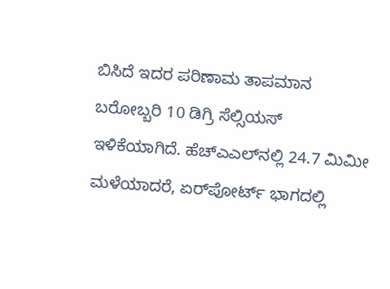ಬಿಸಿದೆ ಇದರ ಪರಿಣಾಮ ತಾಪಮಾನ ಬರೋಬ್ಬರಿ 10 ಡಿಗ್ರಿ ಸೆಲ್ಸಿಯಸ್ ಇಳಿಕೆಯಾಗಿದೆ. ಹೆಚ್‌ಎಎಲ್‌ನಲ್ಲಿ 24.7 ಮಿಮೀ ಮಳೆಯಾದರೆ, ಏರ್‌ಪೋರ್ಟ್ ಭಾಗದಲ್ಲಿ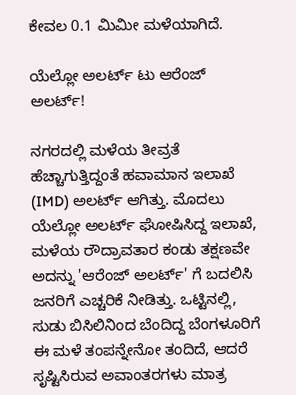ಕೇವಲ 0.1 ಮಿಮೀ ಮಳೆಯಾಗಿದೆ.

ಯೆಲ್ಲೋ ಅಲರ್ಟ್ ಟು ಆರೆಂಜ್ ಅಲರ್ಟ್!

ನಗರದಲ್ಲಿ ಮಳೆಯ ತೀವ್ರತೆ ಹೆಚ್ಚಾಗುತ್ತಿದ್ದಂತೆ ಹವಾಮಾನ ಇಲಾಖೆ (IMD) ಅಲರ್ಟ್ ಆಗಿತ್ತು. ಮೊದಲು ಯೆಲ್ಲೋ ಅಲರ್ಟ್ ಘೋಷಿಸಿದ್ದ ಇಲಾಖೆ, ಮಳೆಯ ರೌದ್ರಾವತಾರ ಕಂಡು ತಕ್ಷಣವೇ ಅದನ್ನು 'ಆರೆಂಜ್ ಅಲರ್ಟ್' ಗೆ ಬದಲಿಸಿ ಜನರಿಗೆ ಎಚ್ಚರಿಕೆ ನೀಡಿತ್ತು. ಒಟ್ಟಿನಲ್ಲಿ, ಸುಡು ಬಿಸಿಲಿನಿಂದ ಬೆಂದಿದ್ದ ಬೆಂಗಳೂರಿಗೆ ಈ ಮಳೆ ತಂಪನ್ನೇನೋ ತಂದಿದೆ, ಆದರೆ ಸೃಷ್ಟಿಸಿರುವ ಅವಾಂತರಗಳು ಮಾತ್ರ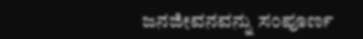ಜನಜೀವನವನ್ನು ಸಂಪೂರ್ಣ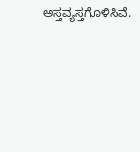ಅಸ್ತವ್ಯಸ್ತಗೊಳಿಸಿವೆ.